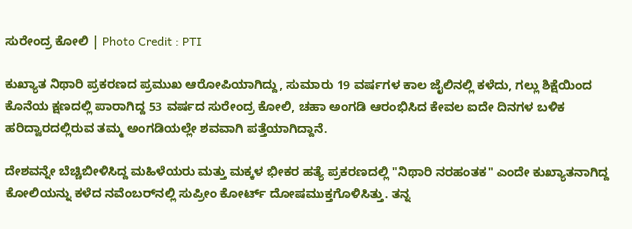ಸುರೇಂದ್ರ ಕೋಲಿ | Photo Credit : PTI

ಕುಖ್ಯಾತ ನಿಥಾರಿ ಪ್ರಕರಣದ ಪ್ರಮುಖ ಆರೋಪಿಯಾಗಿದ್ದು, ಸುಮಾರು 19 ವರ್ಷಗಳ ಕಾಲ ಜೈಲಿನಲ್ಲಿ ಕಳೆದು, ಗಲ್ಲು ಶಿಕ್ಷೆಯಿಂದ ಕೊನೆಯ ಕ್ಷಣದಲ್ಲಿ ಪಾರಾಗಿದ್ದ 53 ವರ್ಷದ ಸುರೇಂದ್ರ ಕೋಲಿ, ಚಹಾ ಅಂಗಡಿ ಆರಂಭಿಸಿದ ಕೇವಲ ಐದೇ ದಿನಗಳ ಬಳಿಕ ಹರಿದ್ವಾರದಲ್ಲಿರುವ ತಮ್ಮ ಅಂಗಡಿಯಲ್ಲೇ ಶವವಾಗಿ ಪತ್ತೆಯಾಗಿದ್ದಾನೆ.

ದೇಶವನ್ನೇ ಬೆಚ್ಚಿಬೀಳಿಸಿದ್ದ ಮಹಿಳೆಯರು ಮತ್ತು ಮಕ್ಕಳ ಭೀಕರ ಹತ್ಯೆ ಪ್ರಕರಣದಲ್ಲಿ "ನಿಥಾರಿ ನರಹಂತಕ" ಎಂದೇ ಕುಖ್ಯಾತನಾಗಿದ್ದ ಕೋಲಿಯನ್ನು ಕಳೆದ ನವೆಂಬರ್‌ನಲ್ಲಿ ಸುಪ್ರೀಂ ಕೋರ್ಟ್ ದೋಷಮುಕ್ತಗೊಳಿಸಿತ್ತು. ತನ್ನ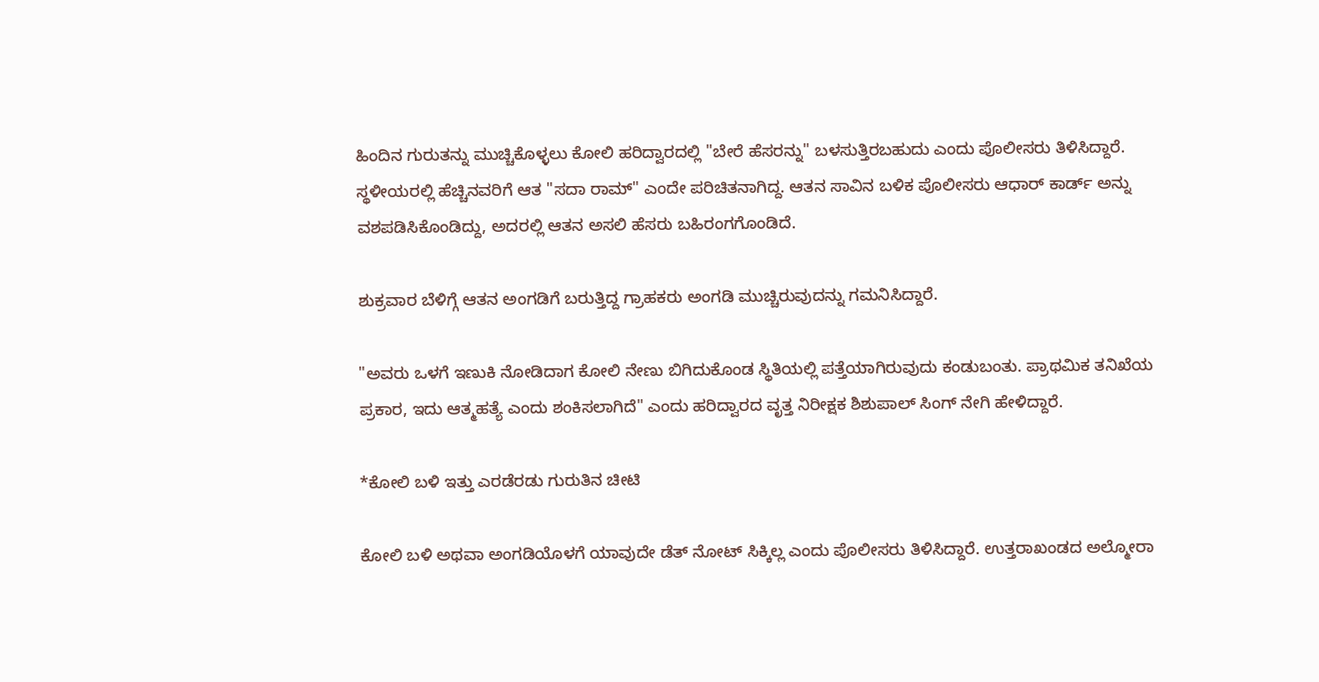ಹಿಂದಿನ ಗುರುತನ್ನು ಮುಚ್ಚಿಕೊಳ್ಳಲು ಕೋಲಿ ಹರಿದ್ವಾರದಲ್ಲಿ "ಬೇರೆ ಹೆಸರನ್ನು" ಬಳಸುತ್ತಿರಬಹುದು ಎಂದು ಪೊಲೀಸರು ತಿಳಿಸಿದ್ದಾರೆ. ಸ್ಥಳೀಯರಲ್ಲಿ ಹೆಚ್ಚಿನವರಿಗೆ ಆತ "ಸದಾ ರಾಮ್" ಎಂದೇ ಪರಿಚಿತನಾಗಿದ್ದ. ಆತನ ಸಾವಿನ ಬಳಿಕ ಪೊಲೀಸರು ಆಧಾರ್ ಕಾರ್ಡ್ ಅನ್ನು ವಶಪಡಿಸಿಕೊಂಡಿದ್ದು, ಅದರಲ್ಲಿ ಆತನ ಅಸಲಿ ಹೆಸರು ಬಹಿರಂಗಗೊಂಡಿದೆ.

ಶುಕ್ರವಾರ ಬೆಳಿಗ್ಗೆ ಆತನ ಅಂಗಡಿಗೆ ಬರುತ್ತಿದ್ದ ಗ್ರಾಹಕರು ಅಂಗಡಿ ಮುಚ್ಚಿರುವುದನ್ನು ಗಮನಿಸಿದ್ದಾರೆ.

"ಅವರು ಒಳಗೆ ಇಣುಕಿ ನೋಡಿದಾಗ ಕೋಲಿ ನೇಣು ಬಿಗಿದುಕೊಂಡ ಸ್ಥಿತಿಯಲ್ಲಿ ಪತ್ತೆಯಾಗಿರುವುದು ಕಂಡುಬಂತು. ಪ್ರಾಥಮಿಕ ತನಿಖೆಯ ಪ್ರಕಾರ, ಇದು ಆತ್ಮಹತ್ಯೆ ಎಂದು ಶಂಕಿಸಲಾಗಿದೆ" ಎಂದು ಹರಿದ್ವಾರದ ವೃತ್ತ ನಿರೀಕ್ಷಕ ಶಿಶುಪಾಲ್ ಸಿಂಗ್ ನೇಗಿ ಹೇಳಿದ್ದಾರೆ.

*ಕೋಲಿ ಬಳಿ ಇತ್ತು ಎರಡೆರಡು ಗುರುತಿನ ಚೀಟಿ

ಕೋಲಿ ಬಳಿ ಅಥವಾ ಅಂಗಡಿಯೊಳಗೆ ಯಾವುದೇ ಡೆತ್ ನೋಟ್ ಸಿಕ್ಕಿಲ್ಲ ಎಂದು ಪೊಲೀಸರು ತಿಳಿಸಿದ್ದಾರೆ. ಉತ್ತರಾಖಂಡದ ಅಲ್ಮೋರಾ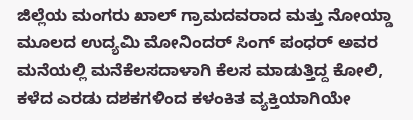ಜಿಲ್ಲೆಯ ಮಂಗರು ಖಾಲ್ ಗ್ರಾಮದವರಾದ ಮತ್ತು ನೋಯ್ಡಾ ಮೂಲದ ಉದ್ಯಮಿ ಮೋನಿಂದರ್ ಸಿಂಗ್ ಪಂಧರ್ ಅವರ ಮನೆಯಲ್ಲಿ ಮನೆಕೆಲಸದಾಳಾಗಿ ಕೆಲಸ ಮಾಡುತ್ತಿದ್ದ ಕೋಲಿ, ಕಳೆದ ಎರಡು ದಶಕಗಳಿಂದ ಕಳಂಕಿತ ವ್ಯಕ್ತಿಯಾಗಿಯೇ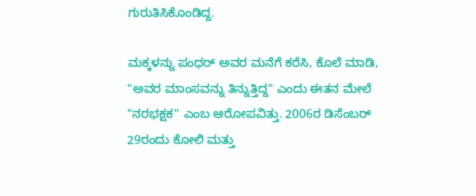ಗುರುತಿಸಿಕೊಂಡಿದ್ದ.

ಮಕ್ಕಳನ್ನು ಪಂಧರ್ ಅವರ ಮನೆಗೆ ಕರೆಸಿ, ಕೊಲೆ ಮಾಡಿ, "ಅವರ ಮಾಂಸವನ್ನು ತಿನ್ನುತ್ತಿದ್ದ" ಎಂದು ಈತನ ಮೇಲೆ "ನರಭಕ್ಷಕ" ಎಂಬ ಆರೋಪವಿತ್ತು. 2006ರ ಡಿಸೆಂಬರ್ 29ರಂದು ಕೋಲಿ ಮತ್ತು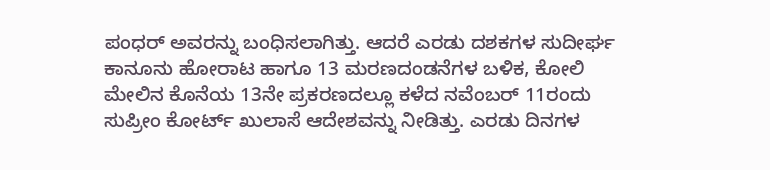ಪಂಧರ್ ಅವರನ್ನು ಬಂಧಿಸಲಾಗಿತ್ತು. ಆದರೆ ಎರಡು ದಶಕಗಳ ಸುದೀರ್ಘ ಕಾನೂನು ಹೋರಾಟ ಹಾಗೂ 13 ಮರಣದಂಡನೆಗಳ ಬಳಿಕ, ಕೋಲಿ ಮೇಲಿನ ಕೊನೆಯ 13ನೇ ಪ್ರಕರಣದಲ್ಲೂ ಕಳೆದ ನವೆಂಬರ್ 11ರಂದು ಸುಪ್ರೀಂ ಕೋರ್ಟ್ ಖುಲಾಸೆ ಆದೇಶವನ್ನು ನೀಡಿತ್ತು. ಎರಡು ದಿನಗಳ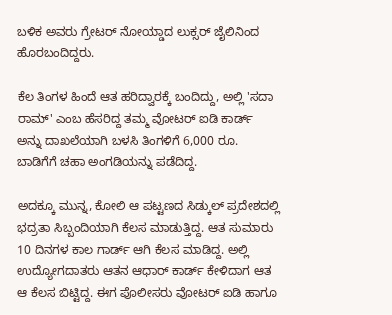ಬಳಿಕ ಅವರು ಗ್ರೇಟರ್ ನೋಯ್ಡಾದ ಲುಕ್ಸರ್ ಜೈಲಿನಿಂದ ಹೊರಬಂದಿದ್ದರು.

ಕೆಲ ತಿಂಗಳ ಹಿಂದೆ ಆತ ಹರಿದ್ವಾರಕ್ಕೆ ಬಂದಿದ್ದು, ಅಲ್ಲಿ 'ಸದಾ ರಾಮ್' ಎಂಬ ಹೆಸರಿದ್ದ ತಮ್ಮ ವೋಟರ್ ಐಡಿ ಕಾರ್ಡ್ ಅನ್ನು ದಾಖಲೆಯಾಗಿ ಬಳಸಿ ತಿಂಗಳಿಗೆ 6,000 ರೂ. ಬಾಡಿಗೆಗೆ ಚಹಾ ಅಂಗಡಿಯನ್ನು ಪಡೆದಿದ್ದ.

ಅದಕ್ಕೂ ಮುನ್ನ, ಕೋಲಿ ಆ ಪಟ್ಟಣದ ಸಿಡ್ಕುಲ್ ಪ್ರದೇಶದಲ್ಲಿ ಭದ್ರತಾ ಸಿಬ್ಬಂದಿಯಾಗಿ ಕೆಲಸ ಮಾಡುತ್ತಿದ್ದ. ಆತ ಸುಮಾರು 10 ದಿನಗಳ ಕಾಲ ಗಾರ್ಡ್ ಆಗಿ ಕೆಲಸ ಮಾಡಿದ್ದ. ಅಲ್ಲಿ ಉದ್ಯೋಗದಾತರು ಆತನ ಆಧಾರ್ ಕಾರ್ಡ್ ಕೇಳಿದಾಗ ಆತ ಆ ಕೆಲಸ ಬಿಟ್ಟಿದ್ದ. ಈಗ ಪೊಲೀಸರು ವೋಟರ್ ಐಡಿ ಹಾಗೂ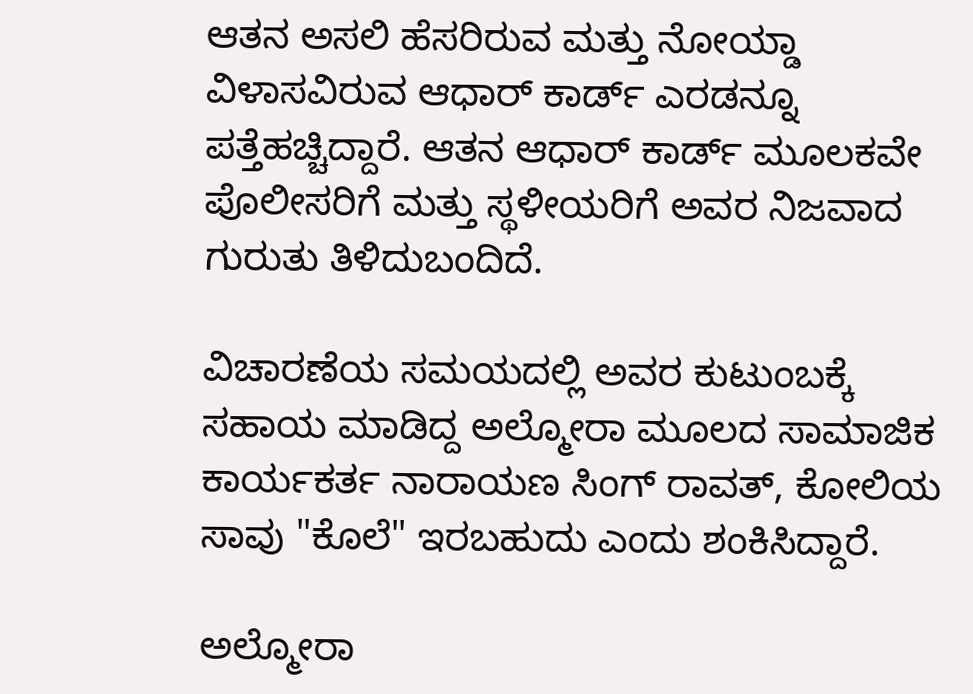ಆತನ ಅಸಲಿ ಹೆಸರಿರುವ ಮತ್ತು ನೋಯ್ಡಾ ವಿಳಾಸವಿರುವ ಆಧಾರ್ ಕಾರ್ಡ್ ಎರಡನ್ನೂ ಪತ್ತೆಹಚ್ಚಿದ್ದಾರೆ. ಆತನ ಆಧಾರ್ ಕಾರ್ಡ್ ಮೂಲಕವೇ ಪೊಲೀಸರಿಗೆ ಮತ್ತು ಸ್ಥಳೀಯರಿಗೆ ಅವರ ನಿಜವಾದ ಗುರುತು ತಿಳಿದುಬಂದಿದೆ.

ವಿಚಾರಣೆಯ ಸಮಯದಲ್ಲಿ ಅವರ ಕುಟುಂಬಕ್ಕೆ ಸಹಾಯ ಮಾಡಿದ್ದ ಅಲ್ಮೋರಾ ಮೂಲದ ಸಾಮಾಜಿಕ ಕಾರ್ಯಕರ್ತ ನಾರಾಯಣ ಸಿಂಗ್ ರಾವತ್, ಕೋಲಿಯ ಸಾವು "ಕೊಲೆ" ಇರಬಹುದು ಎಂದು ಶಂಕಿಸಿದ್ದಾರೆ.

ಅಲ್ಮೋರಾ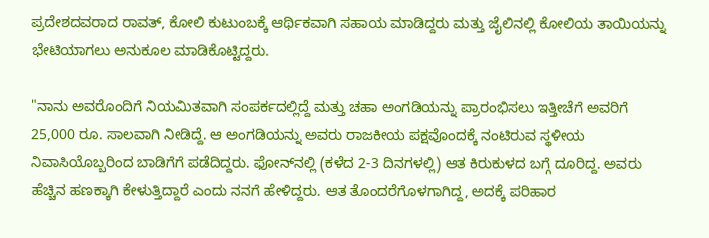ಪ್ರದೇಶದವರಾದ ರಾವತ್, ಕೋಲಿ ಕುಟುಂಬಕ್ಕೆ ಆರ್ಥಿಕವಾಗಿ ಸಹಾಯ ಮಾಡಿದ್ದರು ಮತ್ತು ಜೈಲಿನಲ್ಲಿ ಕೋಲಿಯ ತಾಯಿಯನ್ನು ಭೇಟಿಯಾಗಲು ಅನುಕೂಲ ಮಾಡಿಕೊಟ್ಟಿದ್ದರು.

"ನಾನು ಅವರೊಂದಿಗೆ ನಿಯಮಿತವಾಗಿ ಸಂಪರ್ಕದಲ್ಲಿದ್ದೆ ಮತ್ತು ಚಹಾ ಅಂಗಡಿಯನ್ನು ಪ್ರಾರಂಭಿಸಲು ಇತ್ತೀಚೆಗೆ ಅವರಿಗೆ 25,000 ರೂ. ಸಾಲವಾಗಿ ನೀಡಿದ್ದೆ. ಆ ಅಂಗಡಿಯನ್ನು ಅವರು ರಾಜಕೀಯ ಪಕ್ಷವೊಂದಕ್ಕೆ ನಂಟಿರುವ ಸ್ಥಳೀಯ ನಿವಾಸಿಯೊಬ್ಬರಿಂದ ಬಾಡಿಗೆಗೆ ಪಡೆದಿದ್ದರು. ಫೋನ್‌ನಲ್ಲಿ (ಕಳೆದ 2-3 ದಿನಗಳಲ್ಲಿ) ಆತ ಕಿರುಕುಳದ ಬಗ್ಗೆ ದೂರಿದ್ದ. ಅವರು ಹೆಚ್ಚಿನ ಹಣಕ್ಕಾಗಿ ಕೇಳುತ್ತಿದ್ದಾರೆ ಎಂದು ನನಗೆ ಹೇಳಿದ್ದರು. ಆತ ತೊಂದರೆಗೊಳಗಾಗಿದ್ದ, ಅದಕ್ಕೆ ಪರಿಹಾರ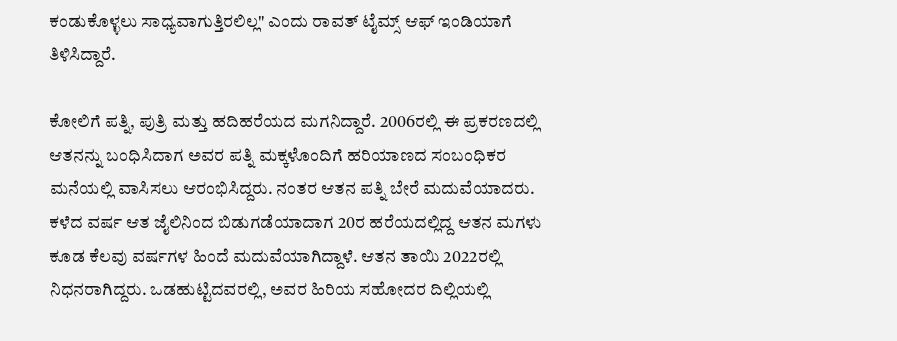ಕಂಡುಕೊಳ್ಳಲು ಸಾಧ್ಯವಾಗುತ್ತಿರಲಿಲ್ಲ" ಎಂದು ರಾವತ್ ಟೈಮ್ಸ್ ಆಫ್ ಇಂಡಿಯಾಗೆ ತಿಳಿಸಿದ್ದಾರೆ.

ಕೋಲಿಗೆ ಪತ್ನಿ, ಪುತ್ರಿ ಮತ್ತು ಹದಿಹರೆಯದ ಮಗನಿದ್ದಾರೆ. 2006ರಲ್ಲಿ ಈ ಪ್ರಕರಣದಲ್ಲಿ ಆತನನ್ನು ಬಂಧಿಸಿದಾಗ ಅವರ ಪತ್ನಿ ಮಕ್ಕಳೊಂದಿಗೆ ಹರಿಯಾಣದ ಸಂಬಂಧಿಕರ ಮನೆಯಲ್ಲಿ ವಾಸಿಸಲು ಆರಂಭಿಸಿದ್ದರು. ನಂತರ ಆತನ ಪತ್ನಿ ಬೇರೆ ಮದುವೆಯಾದರು. ಕಳೆದ ವರ್ಷ ಆತ ಜೈಲಿನಿಂದ ಬಿಡುಗಡೆಯಾದಾಗ 20ರ ಹರೆಯದಲ್ಲಿದ್ದ ಆತನ ಮಗಳು ಕೂಡ ಕೆಲವು ವರ್ಷಗಳ ಹಿಂದೆ ಮದುವೆಯಾಗಿದ್ದಾಳೆ. ಆತನ ತಾಯಿ 2022ರಲ್ಲಿ ನಿಧನರಾಗಿದ್ದರು. ಒಡಹುಟ್ಟಿದವರಲ್ಲಿ, ಅವರ ಹಿರಿಯ ಸಹೋದರ ದಿಲ್ಲಿಯಲ್ಲಿ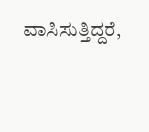ವಾಸಿಸುತ್ತಿದ್ದರೆ,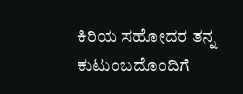ಕಿರಿಯ ಸಹೋದರ ತನ್ನ ಕುಟುಂಬದೊಂದಿಗೆ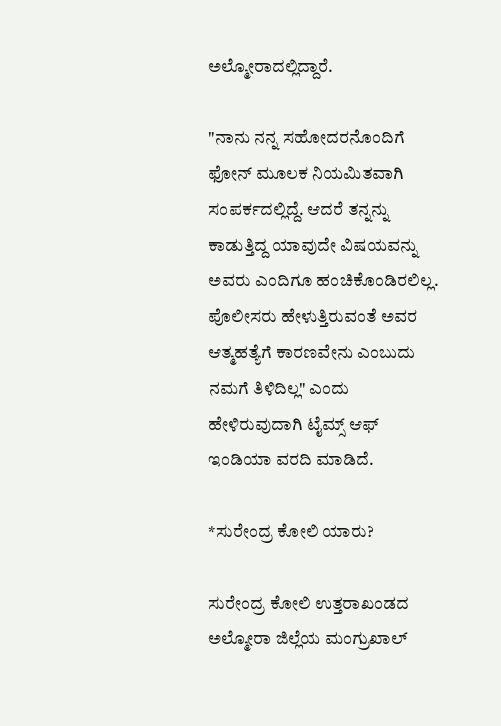ಅಲ್ಮೋರಾದಲ್ಲಿದ್ದಾರೆ.

"ನಾನು ನನ್ನ ಸಹೋದರನೊಂದಿಗೆ ಫೋನ್ ಮೂಲಕ ನಿಯಮಿತವಾಗಿ ಸಂಪರ್ಕದಲ್ಲಿದ್ದೆ. ಆದರೆ ತನ್ನನ್ನು ಕಾಡುತ್ತಿದ್ದ ಯಾವುದೇ ವಿಷಯವನ್ನು ಅವರು ಎಂದಿಗೂ ಹಂಚಿಕೊಂಡಿರಲಿಲ್ಲ. ಪೊಲೀಸರು ಹೇಳುತ್ತಿರುವಂತೆ ಅವರ ಆತ್ಮಹತ್ಯೆಗೆ ಕಾರಣವೇನು ಎಂಬುದು ನಮಗೆ ತಿಳಿದಿಲ್ಲ" ಎಂದು ಹೇಳಿರುವುದಾಗಿ ಟೈಮ್ಸ್ ಆಫ್ ಇಂಡಿಯಾ ವರದಿ ಮಾಡಿದೆ.

*ಸುರೇಂದ್ರ ಕೋಲಿ ಯಾರು?

ಸುರೇಂದ್ರ ಕೋಲಿ ಉತ್ತರಾಖಂಡದ ಅಲ್ಮೋರಾ ಜಿಲ್ಲೆಯ ಮಂಗ್ರುಖಾಲ್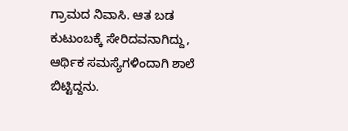ಗ್ರಾಮದ ನಿವಾಸಿ. ಆತ ಬಡ ಕುಟುಂಬಕ್ಕೆ ಸೇರಿದವನಾಗಿದ್ದು, ಆರ್ಥಿಕ ಸಮಸ್ಯೆಗಳಿಂದಾಗಿ ಶಾಲೆ ಬಿಟ್ಟಿದ್ದನು.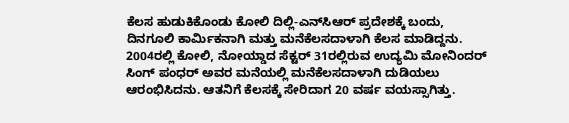ಕೆಲಸ ಹುಡುಕಿಕೊಂಡು ಕೋಲಿ ದಿಲ್ಲಿ-ಎನ್‌ಸಿಆರ್ ಪ್ರದೇಶಕ್ಕೆ ಬಂದು, ದಿನಗೂಲಿ ಕಾರ್ಮಿಕನಾಗಿ ಮತ್ತು ಮನೆಕೆಲಸದಾಳಾಗಿ ಕೆಲಸ ಮಾಡಿದ್ದನು. 2004ರಲ್ಲಿ ಕೋಲಿ, ನೋಯ್ಡಾದ ಸೆಕ್ಟರ್ 31ರಲ್ಲಿರುವ ಉದ್ಯಮಿ ಮೋನಿಂದರ್ ಸಿಂಗ್ ಪಂಧರ್ ಅವರ ಮನೆಯಲ್ಲಿ ಮನೆಕೆಲಸದಾಳಾಗಿ ದುಡಿಯಲು ಆರಂಭಿಸಿದನು. ಆತನಿಗೆ ಕೆಲಸಕ್ಕೆ ಸೇರಿದಾಗ 20 ವರ್ಷ ವಯಸ್ಸಾಗಿತ್ತು.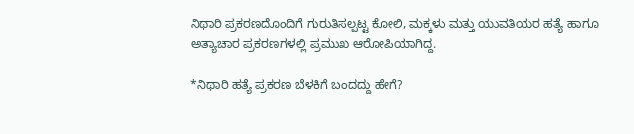ನಿಥಾರಿ ಪ್ರಕರಣದೊಂದಿಗೆ ಗುರುತಿಸಲ್ಪಟ್ಟ ಕೋಲಿ, ಮಕ್ಕಳು ಮತ್ತು ಯುವತಿಯರ ಹತ್ಯೆ ಹಾಗೂ ಅತ್ಯಾಚಾರ ಪ್ರಕರಣಗಳಲ್ಲಿ ಪ್ರಮುಖ ಆರೋಪಿಯಾಗಿದ್ದ.

*ನಿಥಾರಿ ಹತ್ಯೆ ಪ್ರಕರಣ ಬೆಳಕಿಗೆ ಬಂದದ್ದು ಹೇಗೆ?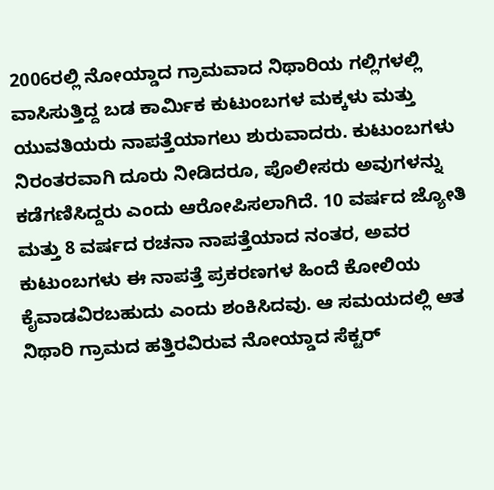2006ರಲ್ಲಿ ನೋಯ್ಡಾದ ಗ್ರಾಮವಾದ ನಿಥಾರಿಯ ಗಲ್ಲಿಗಳಲ್ಲಿ ವಾಸಿಸುತ್ತಿದ್ದ ಬಡ ಕಾರ್ಮಿಕ ಕುಟುಂಬಗಳ ಮಕ್ಕಳು ಮತ್ತು ಯುವತಿಯರು ನಾಪತ್ತೆಯಾಗಲು ಶುರುವಾದರು. ಕುಟುಂಬಗಳು ನಿರಂತರವಾಗಿ ದೂರು ನೀಡಿದರೂ, ಪೊಲೀಸರು ಅವುಗಳನ್ನು ಕಡೆಗಣಿಸಿದ್ದರು ಎಂದು ಆರೋಪಿಸಲಾಗಿದೆ. 10 ವರ್ಷದ ಜ್ಯೋತಿ ಮತ್ತು 8 ವರ್ಷದ ರಚನಾ ನಾಪತ್ತೆಯಾದ ನಂತರ, ಅವರ ಕುಟುಂಬಗಳು ಈ ನಾಪತ್ತೆ ಪ್ರಕರಣಗಳ ಹಿಂದೆ ಕೋಲಿಯ ಕೈವಾಡವಿರಬಹುದು ಎಂದು ಶಂಕಿಸಿದವು. ಆ ಸಮಯದಲ್ಲಿ ಆತ ನಿಥಾರಿ ಗ್ರಾಮದ ಹತ್ತಿರವಿರುವ ನೋಯ್ಡಾದ ಸೆಕ್ಟರ್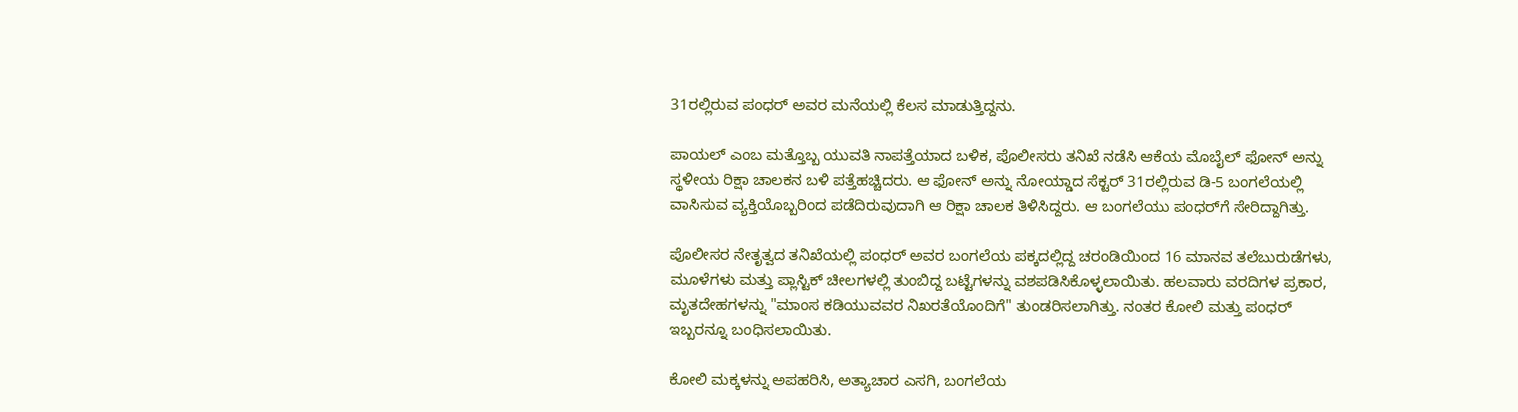31ರಲ್ಲಿರುವ ಪಂಧರ್ ಅವರ ಮನೆಯಲ್ಲಿ ಕೆಲಸ ಮಾಡುತ್ತಿದ್ದನು.

ಪಾಯಲ್ ಎಂಬ ಮತ್ತೊಬ್ಬ ಯುವತಿ ನಾಪತ್ತೆಯಾದ ಬಳಿಕ, ಪೊಲೀಸರು ತನಿಖೆ ನಡೆಸಿ ಆಕೆಯ ಮೊಬೈಲ್ ಫೋನ್ ಅನ್ನು ಸ್ಥಳೀಯ ರಿಕ್ಷಾ ಚಾಲಕನ ಬಳಿ ಪತ್ತೆಹಚ್ಚಿದರು. ಆ ಫೋನ್ ಅನ್ನು ನೋಯ್ಡಾದ ಸೆಕ್ಟರ್ 31ರಲ್ಲಿರುವ ಡಿ-5 ಬಂಗಲೆಯಲ್ಲಿ ವಾಸಿಸುವ ವ್ಯಕ್ತಿಯೊಬ್ಬರಿಂದ ಪಡೆದಿರುವುದಾಗಿ ಆ ರಿಕ್ಷಾ ಚಾಲಕ ತಿಳಿಸಿದ್ದರು. ಆ ಬಂಗಲೆಯು ಪಂಧರ್‌ಗೆ ಸೇರಿದ್ದಾಗಿತ್ತು.

ಪೊಲೀಸರ ನೇತೃತ್ವದ ತನಿಖೆಯಲ್ಲಿ ಪಂಧರ್ ಅವರ ಬಂಗಲೆಯ ಪಕ್ಕದಲ್ಲಿದ್ದ ಚರಂಡಿಯಿಂದ 16 ಮಾನವ ತಲೆಬುರುಡೆಗಳು, ಮೂಳೆಗಳು ಮತ್ತು ಪ್ಲಾಸ್ಟಿಕ್ ಚೀಲಗಳಲ್ಲಿ ತುಂಬಿದ್ದ ಬಟ್ಟೆಗಳನ್ನು ವಶಪಡಿಸಿಕೊಳ್ಳಲಾಯಿತು. ಹಲವಾರು ವರದಿಗಳ ಪ್ರಕಾರ, ಮೃತದೇಹಗಳನ್ನು "ಮಾಂಸ ಕಡಿಯುವವರ ನಿಖರತೆಯೊಂದಿಗೆ" ತುಂಡರಿಸಲಾಗಿತ್ತು. ನಂತರ ಕೋಲಿ ಮತ್ತು ಪಂಧರ್ ಇಬ್ಬರನ್ನೂ ಬಂಧಿಸಲಾಯಿತು.

ಕೋಲಿ ಮಕ್ಕಳನ್ನು ಅಪಹರಿಸಿ, ಅತ್ಯಾಚಾರ ಎಸಗಿ, ಬಂಗಲೆಯ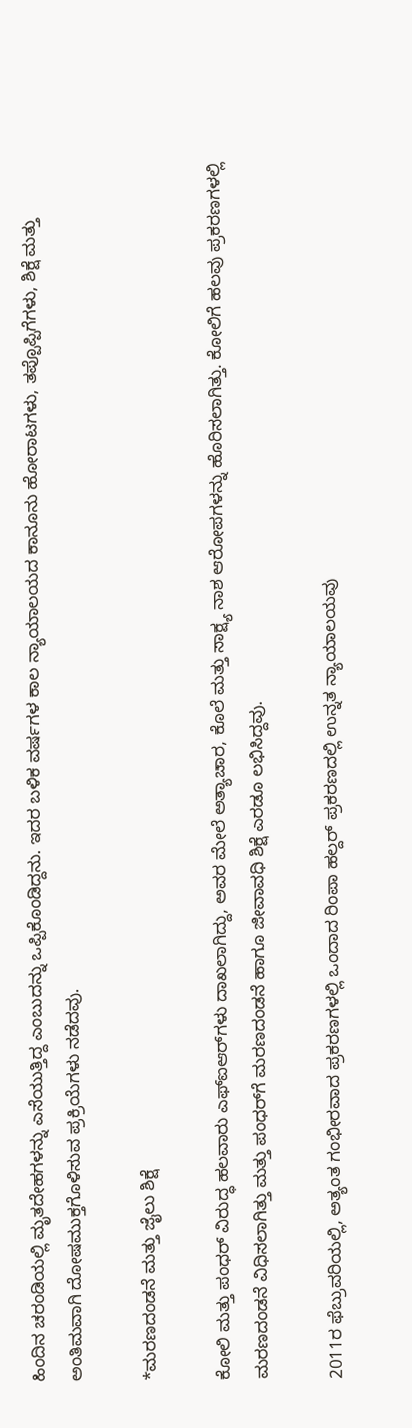ಹಿಂದಿನ ಚರಂಡಿಯಲ್ಲಿ ಮೃತದೇಹಗಳನ್ನು ಎಸೆಯುತ್ತಿದ್ದ ಎಂಬುದನ್ನು ಒಪ್ಪಿಕೊಂಡಿದ್ದನು. ಇದರ ಬಳಿಕ ವರ್ಷಗಳ ಕಾಲ ನ್ಯಾಯಾಲಯದ ಕಾನೂನು ಹೋರಾಟಗಳು, ತಪ್ಪೊಪ್ಪಿಗೆಗಳು, ಶಿಕ್ಷೆ ಮತ್ತು ಅಂತಿಮವಾಗಿ ದೋಷಮುಕ್ತಗೊಳಿಸುವ ಪ್ರಕ್ರಿಯೆಗಳು ನಡೆದವು.

*ಮರಣದಂಡನೆ ಮತ್ತು ಜೈಲು ಶಿಕ್ಷೆ

ಕೋಲಿ ಮತ್ತು ಪಂಧರ್ ವಿರುದ್ಧ ಹಲವಾರು ಎಫ್‌ಐಆರ್‌ಗಳು ದಾಖಲಾಗಿದ್ದು, ಅವರ ಮೇಲೆ ಅತ್ಯಾಚಾರ, ಕೊಲೆ ಮತ್ತು ಸಾಕ್ಷ್ಯ ನಾಶ ಆರೋಪಗಳನ್ನು ಹೊರಿಸಲಾಗಿತ್ತು. ಕೋಲಿಗೆ ಹಲವು ಪ್ರಕರಣಗಳಲ್ಲಿ ಮರಣದಂಡನೆ ವಿಧಿಸಲಾಗಿತ್ತು ಮತ್ತು ಪಂಧರ್‌ಗೆ ಮರಣದಂಡನೆ ಹಾಗೂ ಜೀವಾವಧಿ ಶಿಕ್ಷೆ ಎರಡೂ ಲಭಿಸಿದ್ದವು.

2011ರ ಫೆಬ್ರುವರಿಯಲ್ಲಿ, ಅತ್ಯಂತ ಗಂಭೀರವಾದ ಪ್ರಕರಣಗಳಲ್ಲಿ ಒಂದಾದ ರಿಂಪಾ ಹಲ್ದರ್ ಪ್ರಕರಣದಲ್ಲಿ ಉನ್ನತ ನ್ಯಾಯಾಲಯವು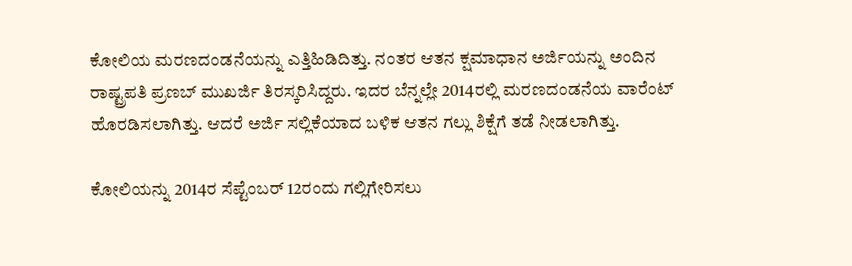ಕೋಲಿಯ ಮರಣದಂಡನೆಯನ್ನು ಎತ್ತಿಹಿಡಿದಿತ್ತು. ನಂತರ ಆತನ ಕ್ಷಮಾಧಾನ ಅರ್ಜಿಯನ್ನು ಅಂದಿನ ರಾಷ್ಟ್ರಪತಿ ಪ್ರಣಬ್ ಮುಖರ್ಜಿ ತಿರಸ್ಕರಿಸಿದ್ದರು. ಇದರ ಬೆನ್ನಲ್ಲೇ 2014ರಲ್ಲಿ ಮರಣದಂಡನೆಯ ವಾರೆಂಟ್ ಹೊರಡಿಸಲಾಗಿತ್ತು. ಆದರೆ ಅರ್ಜಿ ಸಲ್ಲಿಕೆಯಾದ ಬಳಿಕ ಆತನ ಗಲ್ಲು ಶಿಕ್ಷೆಗೆ ತಡೆ ನೀಡಲಾಗಿತ್ತು.

ಕೋಲಿಯನ್ನು 2014ರ ಸೆಪ್ಟೆಂಬರ್ 12ರಂದು ಗಲ್ಲಿಗೇರಿಸಲು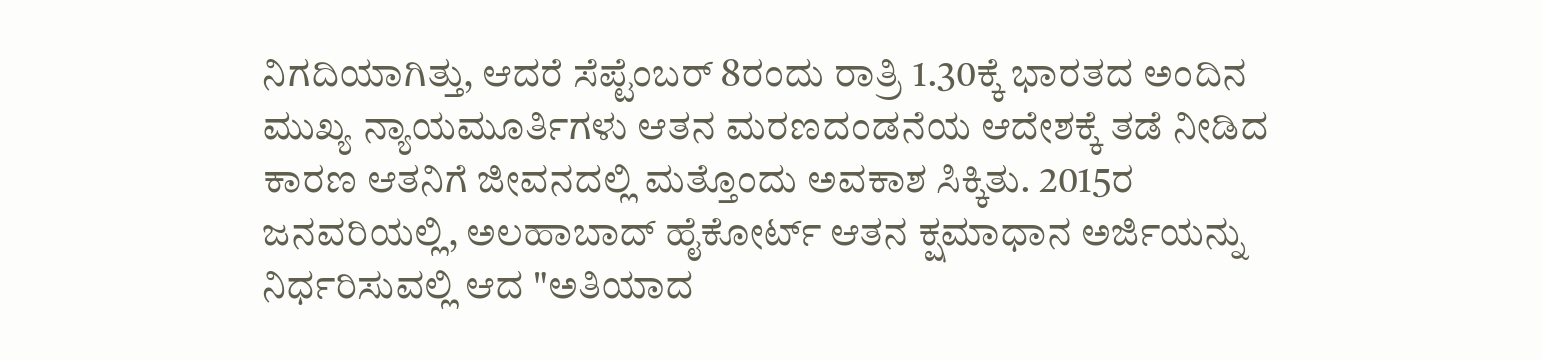ನಿಗದಿಯಾಗಿತ್ತು, ಆದರೆ ಸೆಪ್ಟೆಂಬರ್ 8ರಂದು ರಾತ್ರಿ 1.30ಕ್ಕೆ ಭಾರತದ ಅಂದಿನ ಮುಖ್ಯ ನ್ಯಾಯಮೂರ್ತಿಗಳು ಆತನ ಮರಣದಂಡನೆಯ ಆದೇಶಕ್ಕೆ ತಡೆ ನೀಡಿದ ಕಾರಣ ಆತನಿಗೆ ಜೀವನದಲ್ಲಿ ಮತ್ತೊಂದು ಅವಕಾಶ ಸಿಕ್ಕಿತು. 2015ರ ಜನವರಿಯಲ್ಲಿ, ಅಲಹಾಬಾದ್ ಹೈಕೋರ್ಟ್ ಆತನ ಕ್ಷಮಾಧಾನ ಅರ್ಜಿಯನ್ನು ನಿರ್ಧರಿಸುವಲ್ಲಿ ಆದ "ಅತಿಯಾದ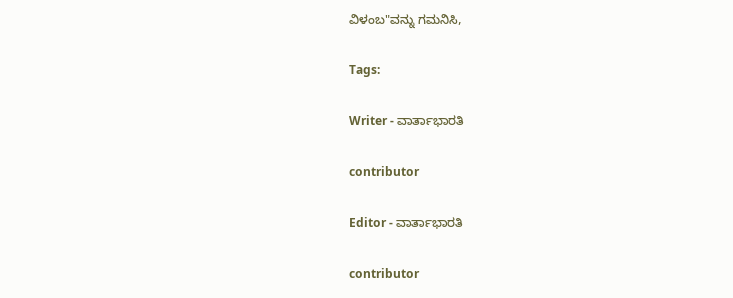ವಿಳಂಬ"ವನ್ನು ಗಮನಿಸಿ,

Tags:

Writer - ವಾರ್ತಾಭಾರತಿ

contributor

Editor - ವಾರ್ತಾಭಾರತಿ

contributor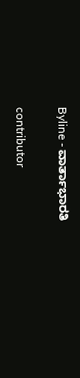Byline - ವಾರ್ತಾಭಾರತಿ

contributor